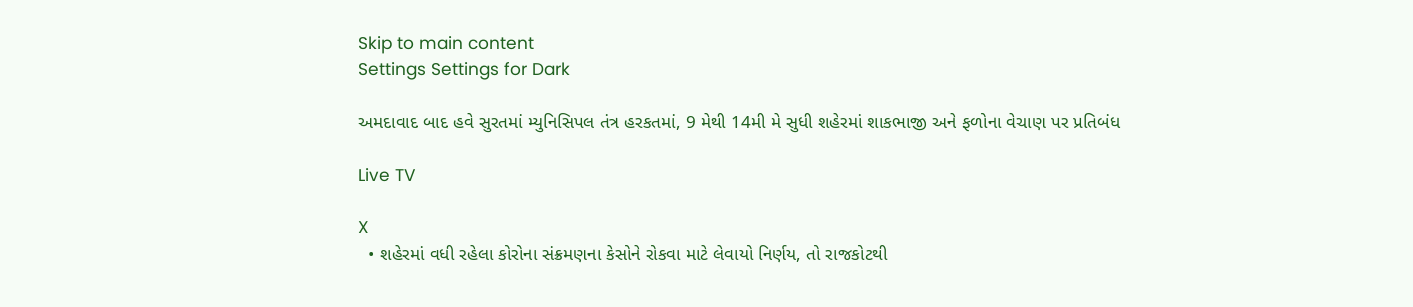Skip to main content
Settings Settings for Dark

અમદાવાદ બાદ હવે સુરતમાં મ્યુનિસિપલ તંત્ર હરકતમાં, 9 મેથી 14મી મે સુધી શહેરમાં શાકભાજી અને ફળોના વેચાણ પર પ્રતિબંધ

Live TV

X
  • શહેરમાં વધી રહેલા કોરોના સંક્રમણના કેસોને રોકવા માટે લેવાયો નિર્ણય, તો રાજકોટથી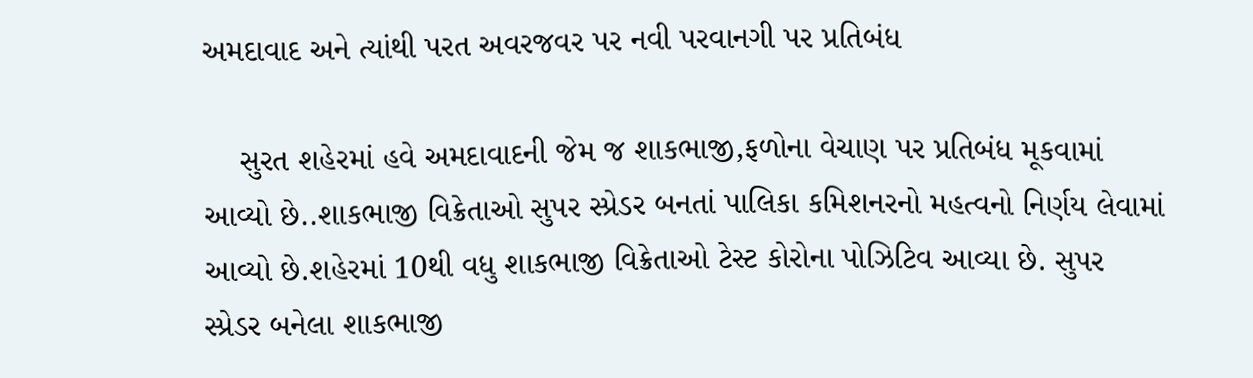અમદાવાદ અને ત્યાંથી પરત અવરજવર પર નવી પરવાનગી પર પ્રતિબંધ

    સુરત શહેરમાં હવે અમદાવાદની જેમ જ શાકભાજી,ફળોના વેચાણ પર પ્રતિબંધ મૂકવામાં આવ્યો છે..શાકભાજી વિક્રેતાઓ સુપર સ્પ્રેડર બનતાં પાલિકા કમિશનરનો મહત્વનો નિર્ણય લેવામાં આવ્યો છે.શહેરમાં 10થી વધુ શાકભાજી વિક્રેતાઓ ટેસ્ટ કોરોના પોઝિટિવ આવ્યા છે. સુપર સ્પ્રેડર બનેલા શાકભાજી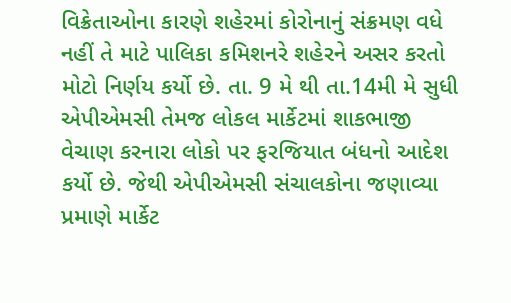વિક્રેતાઓના કારણે શહેરમાં કોરોનાનું સંક્રમણ વધે નહીં તે માટે પાલિકા કમિશનરે શહેરને અસર કરતો મોટો નિર્ણય કર્યો છે. તા. 9 મે થી તા.14મી મે સુધી એપીએમસી તેમજ લોકલ માર્કેટમાં શાકભાજી વેચાણ કરનારા લોકો પર ફરજિયાત બંધનો આદેશ કર્યો છે. જેથી એપીએમસી સંચાલકોના જણાવ્યા પ્રમાણે માર્કેટ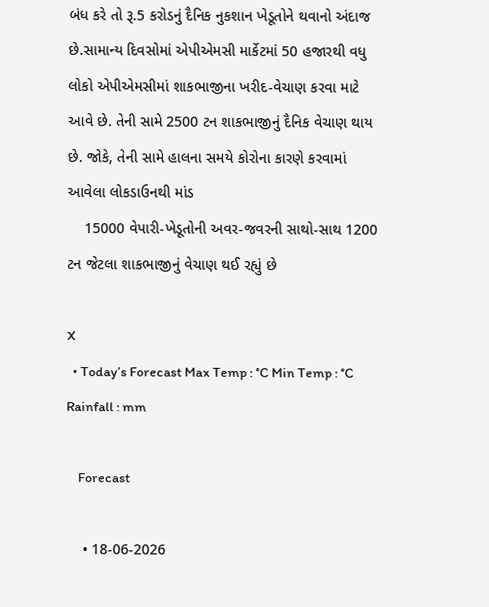બંધ કરે તો રૂ.5 કરોડનું દૈનિક નુકશાન ખેડૂતોને થવાનો અંદાજ છે.સામાન્ય દિવસોમાં એપીએમસી માર્કેટમાં 50 હજારથી વધુ લોકો એપીએમસીમાં શાકભાજીના ખરીદ-વેચાણ કરવા માટે આવે છે. તેની સામે 2500 ટન શાકભાજીનું દૈનિક વેચાણ થાય છે. જોકે, તેની સામે હાલના સમયે કોરોના કારણે કરવામાં આવેલા લોકડાઉનથી માંડ
    15000 વેપારી-ખેડૂતોની અવર-જવરની સાથો-સાથ 1200 ટન જેટલા શાકભાજીનું વેચાણ થઈ રહ્યું છે

X
  • Today’s Forecast Max Temp : °C Min Temp : °C Rainfall : mm

    Forecast

    • 18-06-2026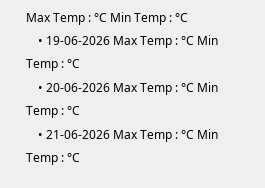Max Temp : °C Min Temp : °C
    • 19-06-2026 Max Temp : °C Min Temp : °C
    • 20-06-2026 Max Temp : °C Min Temp : °C
    • 21-06-2026 Max Temp : °C Min Temp : °C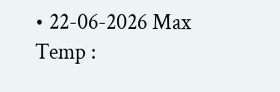• 22-06-2026 Max Temp :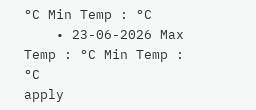°C Min Temp : °C
    • 23-06-2026 Max Temp : °C Min Temp : °C
apply